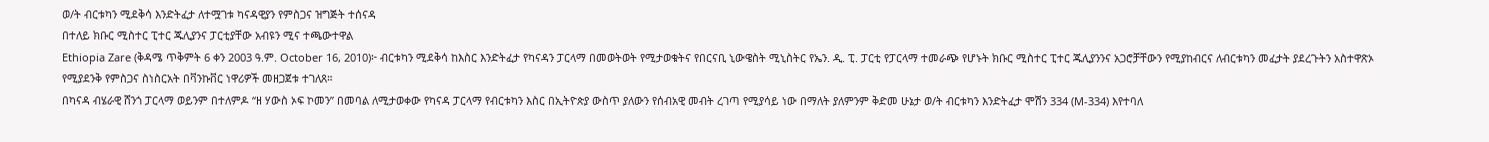ወ/ት ብርቱካን ሚደቅሳ እንድትፈታ ለተሟገቱ ካናዳዊያን የምስጋና ዝግጅት ተሰናዳ
በተለይ ክቡር ሚስተር ፒተር ጁሊያንና ፓርቲያቸው አብዩን ሚና ተጫውተዋል
Ethiopia Zare (ቅዳሜ ጥቅምት 6 ቀን 2003 ዓ.ም. October 16, 2010)፦ ብርቱካን ሚደቅሳ ከእስር እንድትፈታ የካናዳን ፓርላማ በመወትወት የሚታወቁትና የበርናቢ ኒውዌስት ሚኒስትር የኤን. ዲ. ፒ. ፓርቲ የፓርላማ ተመራጭ የሆኑት ክቡር ሚስተር ፒተር ጁሊያንንና አጋሮቻቸውን የሚያከብርና ለብርቱካን መፈታት ያደረጉትን አስተዋጽኦ የሚያደንቅ የምስጋና ስነስርአት በቫንኩቨር ነዋሪዎች መዘጋጀቱ ተገለጸ።
በካናዳ ብሄራዊ ሸንጎ ፓርላማ ወይንም በተለምዶ “ዘ ሃውስ ኦፍ ኮመን” በመባል ለሚታወቀው የካናዳ ፓርላማ የብርቱካን እስር በኢትዮጵያ ውስጥ ያለውን የሰብአዊ መብት ረገጣ የሚያሳይ ነው በማለት ያለምንም ቅድመ ሁኔታ ወ/ት ብርቱካን እንድትፈታ ሞሽን 334 (M-334) እየተባለ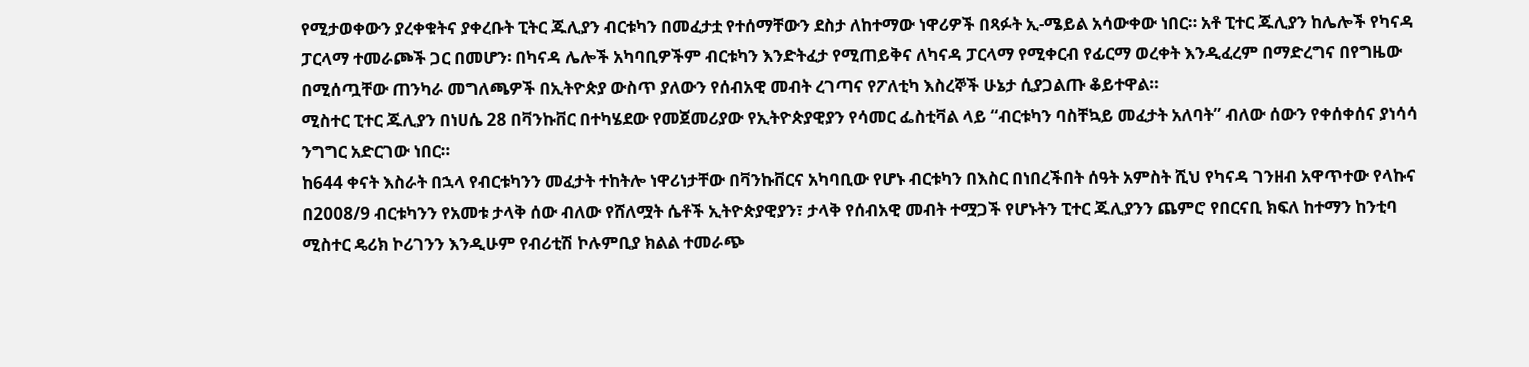የሚታወቀውን ያረቀቁትና ያቀረቡት ፒትር ጁሊያን ብርቱካን በመፈታቷ የተሰማቸውን ደስታ ለከተማው ነዋሪዎች በጻፉት ኢ-ሜይል አሳውቀው ነበር። አቶ ፒተር ጁሊያን ከሌሎች የካናዳ ፓርላማ ተመራጮች ጋር በመሆን፡ በካናዳ ሌሎች አካባቢዎችም ብርቱካን እንድትፈታ የሚጠይቅና ለካናዳ ፓርላማ የሚቀርብ የፊርማ ወረቀት እንዲፈረም በማድረግና በየግዜው በሚሰጧቸው ጠንካራ መግለጫዎች በኢትዮጵያ ውስጥ ያለውን የሰብአዊ መብት ረገጣና የፖለቲካ እስረኞች ሁኔታ ሲያጋልጡ ቆይተዋል።
ሚስተር ፒተር ጁሊያን በነሀሴ 28 በቫንኩቨር በተካሄደው የመጀመሪያው የኢትዮጵያዊያን የሳመር ፌስቲቫል ላይ “ብርቱካን ባስቸኳይ መፈታት አለባት” ብለው ሰውን የቀሰቀሰና ያነሳሳ ንግግር አድርገው ነበር።
ከ644 ቀናት እስራት በኋላ የብርቱካንን መፈታት ተከትሎ ነዋሪነታቸው በቫንኩቨርና አካባቢው የሆኑ ብርቱካን በእስር በነበረችበት ሰዓት አምስት ሺህ የካናዳ ገንዘብ አዋጥተው የላኩና በ2008/9 ብርቱካንን የአመቱ ታላቅ ሰው ብለው የሸለሟት ሴቶች ኢትዮጵያዊያን፣ ታላቅ የሰብአዊ መብት ተሟጋች የሆኑትን ፒተር ጁሊያንን ጨምሮ የበርናቢ ክፍለ ከተማን ከንቲባ ሚስተር ዴሪክ ኮሪገንን እንዲሁም የብሪቲሽ ኮሉምቢያ ክልል ተመራጭ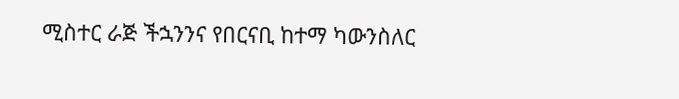ሚስተር ራጅ ችኋንንና የበርናቢ ከተማ ካውንስለር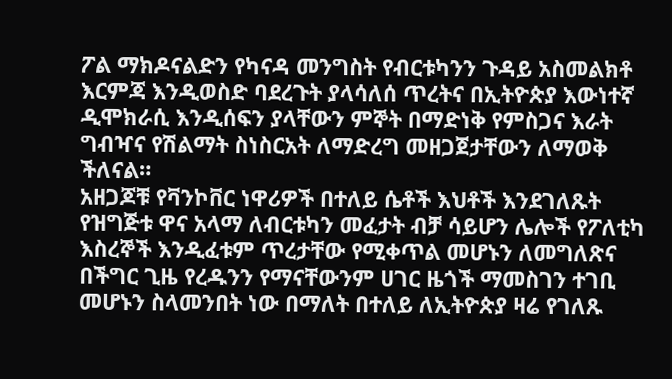ፖል ማክዶናልድን የካናዳ መንግስት የብርቱካንን ጉዳይ አስመልክቶ እርምጃ እንዲወስድ ባደረጉት ያላሳለሰ ጥረትና በኢትዮጵያ እውነተኛ ዲሞክራሲ እንዲሰፍን ያላቸውን ምኞት በማድነቅ የምስጋና እራት ግብዣና የሽልማት ስነስርአት ለማድረግ መዘጋጀታቸውን ለማወቅ ችለናል።
አዘጋጆቹ የቫንኮቨር ነዋሪዎች በተለይ ሴቶች እህቶች እንደገለጹት የዝግጅቱ ዋና አላማ ለብርቱካን መፈታት ብቻ ሳይሆን ሌሎች የፖለቲካ እስረኞች እንዲፈቱም ጥረታቸው የሚቀጥል መሆኑን ለመግለጽና በችግር ጊዜ የረዱንን የማናቸውንም ሀገር ዜጎች ማመስገን ተገቢ መሆኑን ስላመንበት ነው በማለት በተለይ ለኢትዮጵያ ዛሬ የገለጹ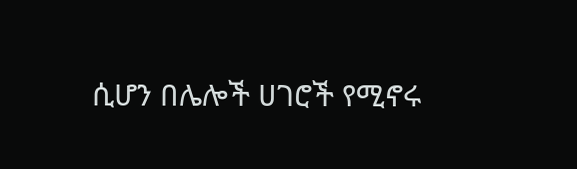ሲሆን በሌሎች ሀገሮች የሚኖሩ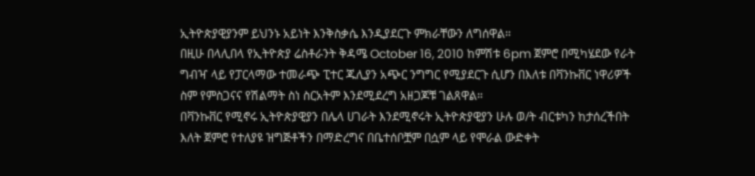ኢትዮጵያዊያንም ይህንኑ አይነት እንቅስቃሴ እንዲያደርጉ ምክራቸውን ለግሰዋል።
በዚሁ በላሊበላ የኢትዮጵያ ሬስቶራንት ቅዳሜ October 16, 2010 ከምሽቱ 6pm ጀምሮ በሚካሄደው የራት ግብዣ ላይ የፓርላማው ተመራጭ ፒተር ጁሊያን አጭር ንግግር የሚያደርጉ ሲሆን በእለቱ በቫንኩቨር ነዋሪዎች ስም የምስጋናና የሽልማት ስነ ስርአትም እንደሚደረግ አዘጋጆቹ ገልጸዋል።
በቫንኩቨር የሚኖሩ ኢትዮጵያዊያን በሌላ ሀገራት እንደሚኖሩት ኢትዮጵያዊያን ሁሉ ወ/ት ብርቱካን ከታሰረችበት እለት ጀምሮ የተለያዩ ዝግጅቶችን በማድረግና በቤተሰቦቿም በሷም ላይ የሞራል ውድቀት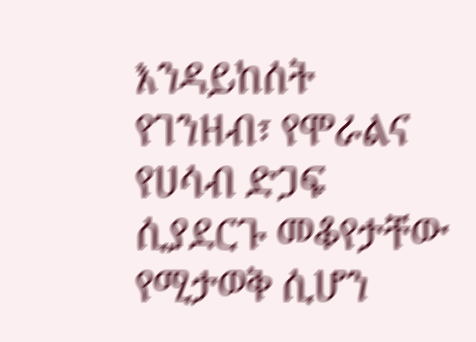እንዳይከሰት የገንዘብ፣ የሞራልና የሀሳብ ድጋፍ ሲያደርጉ መቆየታቸው የሚታወቅ ሲሆን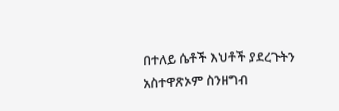በተለይ ሴቶች እህቶች ያደረጉትን አስተዋጽኦም ስንዘግብ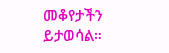መቆየታችን ይታወሳል።